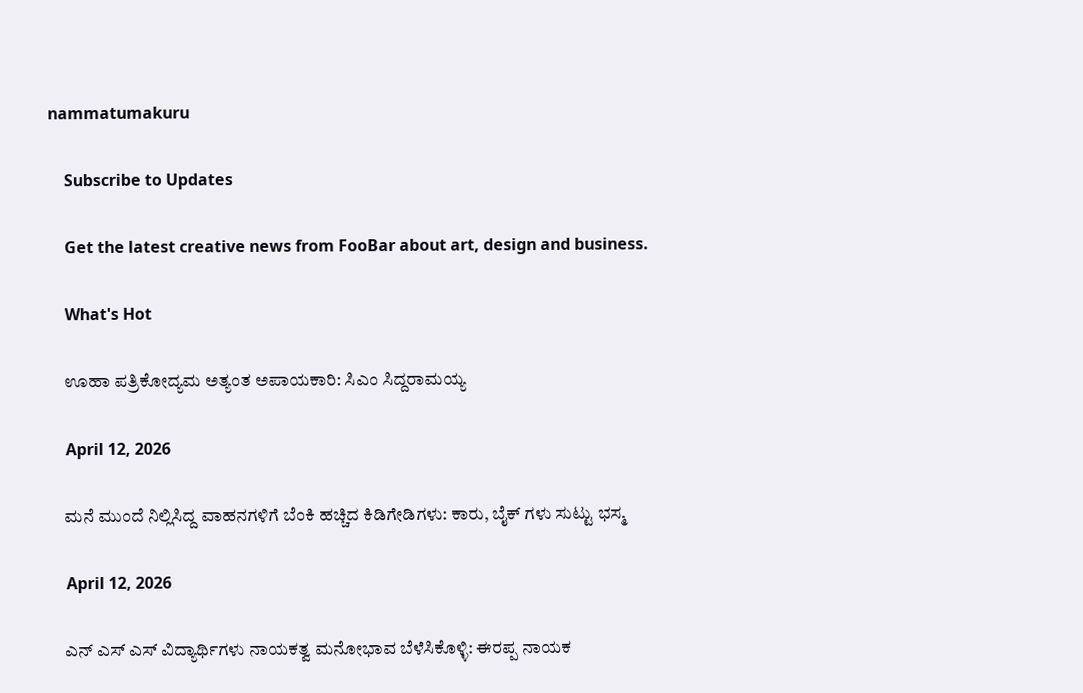nammatumakuru

    Subscribe to Updates

    Get the latest creative news from FooBar about art, design and business.

    What's Hot

    ಊಹಾ ಪತ್ರಿಕೋದ್ಯಮ ಅತ್ಯಂತ ಅಪಾಯಕಾರಿ: ಸಿಎಂ ಸಿದ್ದರಾಮಯ್ಯ

    April 12, 2026

    ಮನೆ ಮುಂದೆ ನಿಲ್ಲಿಸಿದ್ದ ವಾಹನಗಳಿಗೆ ಬೆಂಕಿ ಹಚ್ಚಿದ ಕಿಡಿಗೇಡಿಗಳು: ಕಾರು, ಬೈಕ್ ಗಳು ಸುಟ್ಟು ಭಸ್ಮ

    April 12, 2026

    ಎನ್‌ ಎಸ್‌ ಎಸ್ ವಿದ್ಯಾರ್ಥಿಗಳು ನಾಯಕತ್ವ ಮನೋಭಾವ ಬೆಳೆಸಿಕೊಳ್ಳಿ: ಈರಪ್ಪ ನಾಯಕ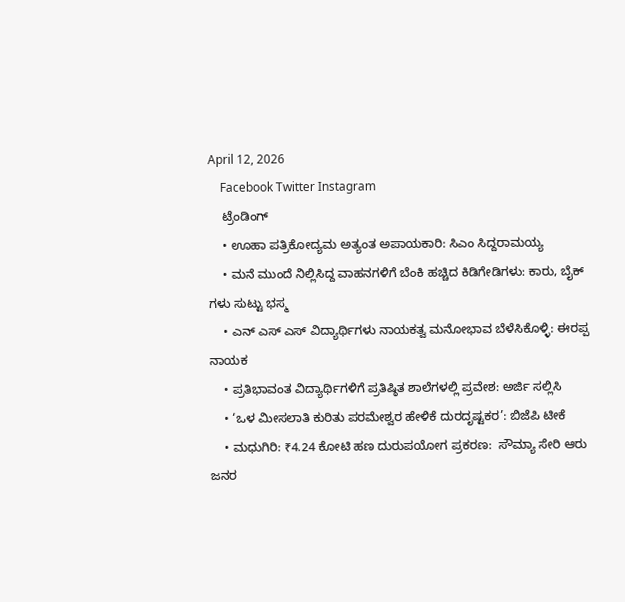April 12, 2026
    Facebook Twitter Instagram
    ಟ್ರೆಂಡಿಂಗ್
    • ಊಹಾ ಪತ್ರಿಕೋದ್ಯಮ ಅತ್ಯಂತ ಅಪಾಯಕಾರಿ: ಸಿಎಂ ಸಿದ್ದರಾಮಯ್ಯ
    • ಮನೆ ಮುಂದೆ ನಿಲ್ಲಿಸಿದ್ದ ವಾಹನಗಳಿಗೆ ಬೆಂಕಿ ಹಚ್ಚಿದ ಕಿಡಿಗೇಡಿಗಳು: ಕಾರು, ಬೈಕ್ ಗಳು ಸುಟ್ಟು ಭಸ್ಮ
    • ಎನ್‌ ಎಸ್‌ ಎಸ್ ವಿದ್ಯಾರ್ಥಿಗಳು ನಾಯಕತ್ವ ಮನೋಭಾವ ಬೆಳೆಸಿಕೊಳ್ಳಿ: ಈರಪ್ಪ ನಾಯಕ
    • ಪ್ರತಿಭಾವಂತ ವಿದ್ಯಾರ್ಥಿಗಳಿಗೆ ಪ್ರತಿಷ್ಠಿತ ಶಾಲೆಗಳಲ್ಲಿ ಪ್ರವೇಶ: ಅರ್ಜಿ ಸಲ್ಲಿಸಿ
    • ‘ಒಳ ಮೀಸಲಾತಿ ಕುರಿತು ಪರಮೇಶ್ವರ ಹೇಳಿಕೆ ದುರದೃಷ್ಟಕರ’: ಬಿಜೆಪಿ ಟೀಕೆ
    • ಮಧುಗಿರಿ: ₹4.24 ಕೋಟಿ ಹಣ ದುರುಪಯೋಗ ಪ್ರಕರಣ:  ಸೌಮ್ಯಾ ಸೇರಿ ಆರು ಜನರ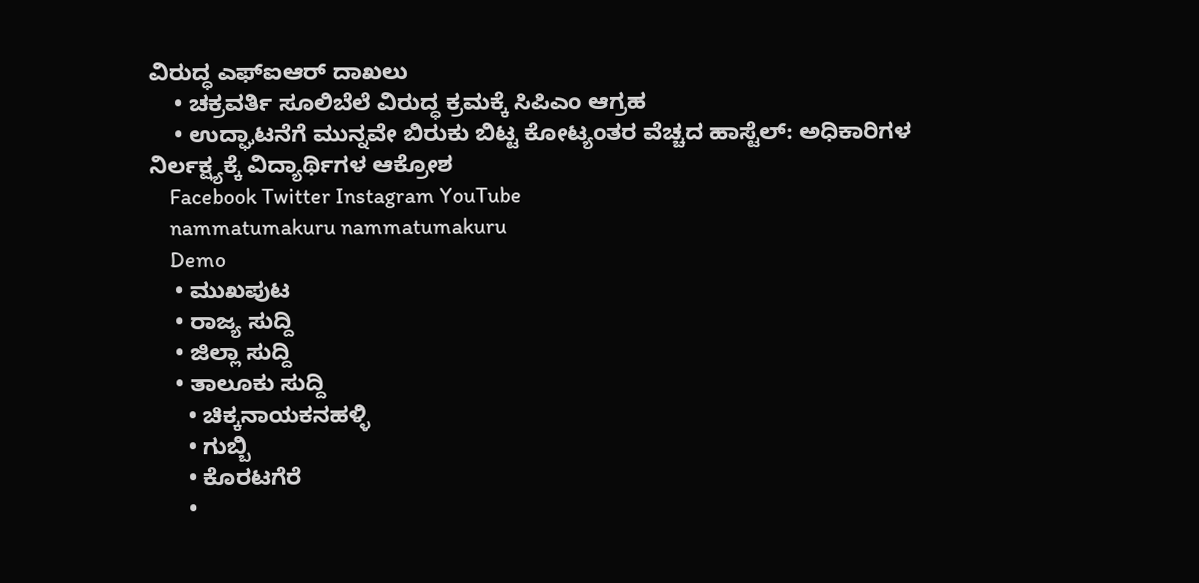ವಿರುದ್ಧ ಎಫ್‌ಐಆರ್ ದಾಖಲು
    • ಚಕ್ರವರ್ತಿ ಸೂಲಿಬೆಲೆ ವಿರುದ್ಧ ಕ್ರಮಕ್ಕೆ ಸಿಪಿಎಂ ಆಗ್ರಹ
    • ಉದ್ಘಾಟನೆಗೆ ಮುನ್ನವೇ ಬಿರುಕು ಬಿಟ್ಟ ಕೋಟ್ಯಂತರ ವೆಚ್ಚದ ಹಾಸ್ಟೆಲ್: ಅಧಿಕಾರಿಗಳ ನಿರ್ಲಕ್ಷ್ಯಕ್ಕೆ ವಿದ್ಯಾರ್ಥಿಗಳ ಆಕ್ರೋಶ
    Facebook Twitter Instagram YouTube
    nammatumakuru nammatumakuru
    Demo
    • ಮುಖಪುಟ
    • ರಾಜ್ಯ ಸುದ್ದಿ
    • ಜಿಲ್ಲಾ ಸುದ್ದಿ
    • ತಾಲೂಕು ಸುದ್ದಿ
      • ಚಿಕ್ಕನಾಯಕನಹಳ್ಳಿ
      • ಗುಬ್ಬಿ
      • ಕೊರಟಗೆರೆ
      •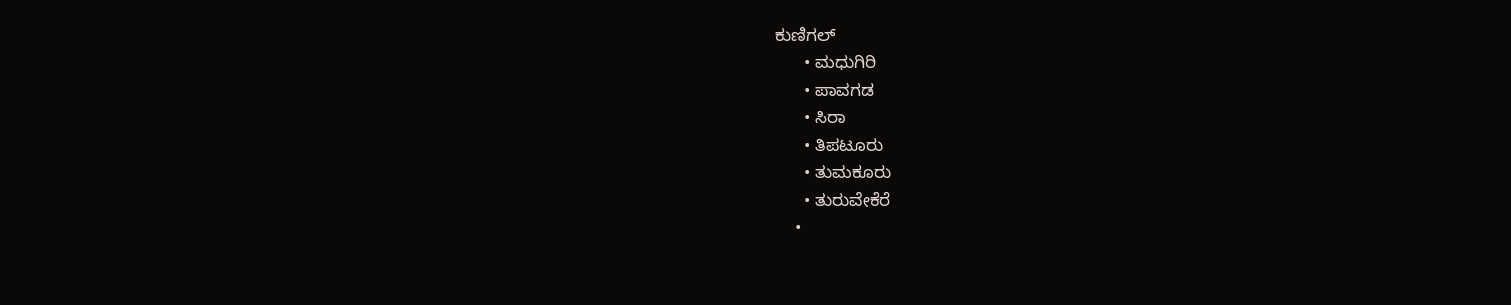ಕುಣಿಗಲ್
      • ಮಧುಗಿರಿ
      • ಪಾವಗಡ
      • ಸಿರಾ
      • ತಿಪಟೂರು
      • ತುಮಕೂರು
      • ತುರುವೇಕೆರೆ
    •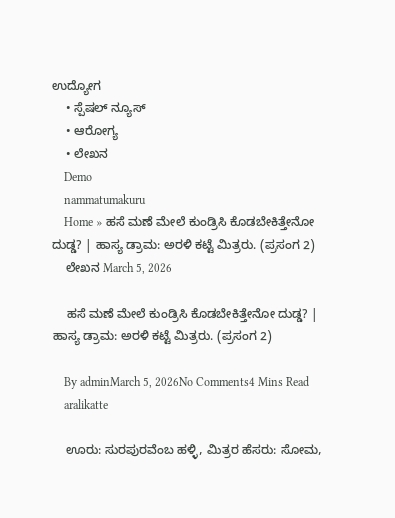ಉದ್ಯೋಗ
    • ಸ್ಪೆಷಲ್ ನ್ಯೂಸ್
    • ಆರೋಗ್ಯ
    • ಲೇಖನ
    Demo
    nammatumakuru
    Home » ಹಸೆ ಮಣೆ ಮೇಲೆ ಕುಂಡ್ರಿಸಿ ಕೊಡಬೇಕಿತ್ತೇನೋ ದುಡ್ಡ? | ಹಾಸ್ಯ ಡ್ರಾಮ: ಅರಳಿ ಕಟ್ಟೆ ಮಿತ್ರರು. (ಪ್ರಸಂಗ 2)
    ಲೇಖನ March 5, 2026

    ಹಸೆ ಮಣೆ ಮೇಲೆ ಕುಂಡ್ರಿಸಿ ಕೊಡಬೇಕಿತ್ತೇನೋ ದುಡ್ಡ? | ಹಾಸ್ಯ ಡ್ರಾಮ: ಅರಳಿ ಕಟ್ಟೆ ಮಿತ್ರರು. (ಪ್ರಸಂಗ 2)

    By adminMarch 5, 2026No Comments4 Mins Read
    aralikatte

    ಊರು: ಸುರಪುರವೆಂಬ ಹಳ್ಳಿ, ಮಿತ್ರರ ಹೆಸರು: ಸೋಮ,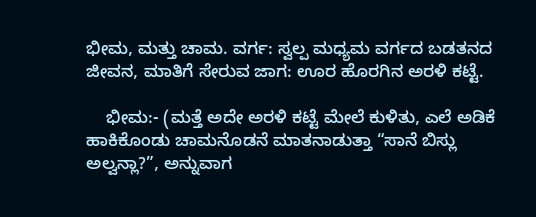ಭೀಮ, ಮತ್ತು ಚಾಮ. ವರ್ಗ: ಸ್ವಲ್ಪ ಮಧ್ಯಮ ವರ್ಗದ ಬಡತನದ ಜೀವನ, ಮಾತಿಗೆ ಸೇರುವ ಜಾಗ: ಊರ ಹೊರಗಿನ ಅರಳಿ ಕಟ್ಟೆ.

    ಭೀಮ:- (ಮತ್ತೆ ಅದೇ ಅರಳಿ ಕಟ್ಟೆ ಮೇಲೆ ಕುಳಿತು, ಎಲೆ ಅಡಿಕೆ ಹಾಕಿಕೊಂಡು ಚಾಮನೊಡನೆ ಮಾತನಾಡುತ್ತಾ “ಸಾನೆ ಬಿಸ್ಲು ಅಲ್ವನ್ಲಾ?”, ಅನ್ನುವಾಗ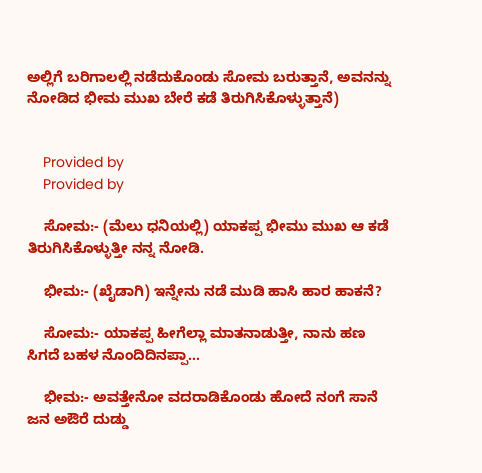ಅಲ್ಲಿಗೆ ಬರಿಗಾಲಲ್ಲಿ ನಡೆದುಕೊಂಡು ಸೋಮ ಬರುತ್ತಾನೆ, ಅವನನ್ನು ನೋಡಿದ ಭೀಮ ಮುಖ ಬೇರೆ ಕಡೆ ತಿರುಗಿಸಿಕೊಳ್ಳುತ್ತಾನೆ)


    Provided by
    Provided by

    ಸೋಮ:- (ಮೆಲು ಧನಿಯಲ್ಲಿ) ಯಾಕಪ್ಪ ಭೀಮು ಮುಖ ಆ ಕಡೆ ತಿರುಗಿಸಿಕೊಳ್ಳುತ್ತೀ ನನ್ನ ನೋಡಿ.

    ಭೀಮ:- (ಖೈಡಾಗಿ) ಇನ್ನೇನು ನಡೆ ಮುಡಿ ಹಾಸಿ ಹಾರ ಹಾಕನೆ?

    ಸೋಮ:- ಯಾಕಪ್ಪ ಹೀಗೆಲ್ಲಾ ಮಾತನಾಡುತ್ತೀ, ನಾನು ಹಣ ಸಿಗದೆ ಬಹಳ ನೊಂದಿದಿನಪ್ಪಾ…

    ಭೀಮ:- ಅವತ್ತೇನೋ ವದರಾಡಿಕೊಂಡು ಹೋದೆ ನಂಗೆ ಸಾನೆ ಜನ ಅಔರೆ ದುಡ್ಡು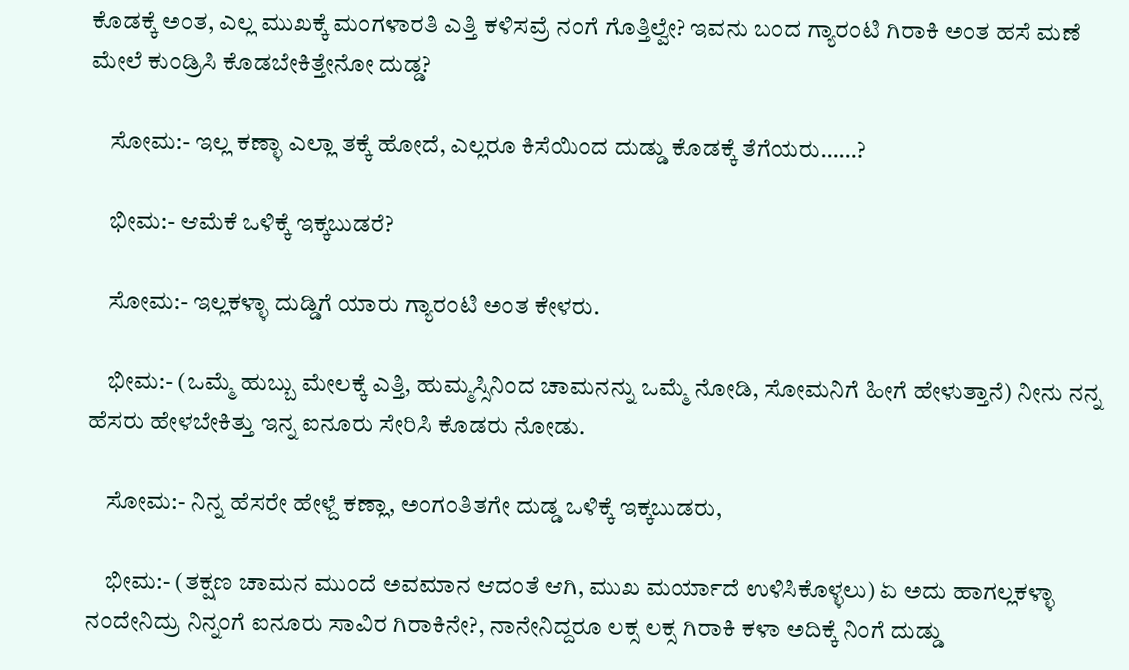ಕೊಡಕ್ಕೆ ಅಂತ, ಎಲ್ಲ ಮುಖಕ್ಕೆ ಮಂಗಳಾರತಿ ಎತ್ತಿ ಕಳಿಸವ್ರೆ ನಂಗೆ ಗೊತ್ತಿಲ್ವೇ? ಇವನು ಬಂದ ಗ್ಯಾರಂಟಿ ಗಿರಾಕಿ ಅಂತ ಹಸೆ ಮಣೆ ಮೇಲೆ ಕುಂಡ್ರಿಸಿ ಕೊಡಬೇಕಿತ್ತೇನೋ ದುಡ್ಡ?

    ಸೋಮ:- ಇಲ್ಲ ಕಣ್ಳಾ ಎಲ್ಲಾ ತಕ್ಕೆ ಹೋದೆ, ಎಲ್ಲರೂ ಕಿಸೆಯಿಂದ ದುಡ್ಡು ಕೊಡಕ್ಕೆ ತೆಗೆಯರು……?

    ಭೀಮ:- ಆಮೆಕೆ ಒಳಿಕ್ಕೆ ಇಕ್ಕಬುಡರೆ?

    ಸೋಮ:- ಇಲ್ಲಕಳ್ಳಾ ದುಡ್ಡಿಗೆ ಯಾರು ಗ್ಯಾರಂಟಿ ಅಂತ ಕೇಳರು.

    ಭೀಮ:- (ಒಮ್ಮೆ ಹುಬ್ಬು ಮೇಲಕ್ಕೆ ಎತ್ತಿ, ಹುಮ್ಮಸ್ಸಿನಿಂದ ಚಾಮನನ್ನು ಒಮ್ಮೆ ನೋಡಿ, ಸೋಮನಿಗೆ ಹೀಗೆ ಹೇಳುತ್ತಾನೆ) ನೀನು ನನ್ನ ಹೆಸರು ಹೇಳಬೇಕಿತ್ತು ಇನ್ನ ಐನೂರು ಸೇರಿಸಿ ಕೊಡರು ನೋಡು.

    ಸೋಮ:- ನಿನ್ನ ಹೆಸರೇ ಹೇಳ್ದೆ ಕಣ್ಲಾ, ಅಂಗಂತಿತಗೇ ದುಡ್ಡ ಒಳಿಕ್ಕೆ ಇಕ್ಕಬುಡರು,

    ಭೀಮ:- (ತಕ್ಷಣ ಚಾಮನ ಮುಂದೆ ಅವಮಾನ ಆದಂತೆ ಆಗಿ, ಮುಖ ಮರ್ಯಾದೆ ಉಳಿಸಿಕೊಳ್ಳಲು) ಏ ಅದು ಹಾಗಲ್ಲಕಳ್ಳಾ  ನಂದೇನಿದ್ರು ನಿನ್ನಂಗೆ ಐನೂರು ಸಾವಿರ ಗಿರಾಕಿನೇ?, ನಾನೇನಿದ್ದರೂ ಲಕ್ಸ ಲಕ್ಸ ಗಿರಾಕಿ ಕಳಾ ಅದಿಕ್ಕೆ ನಿಂಗೆ ದುಡ್ಡು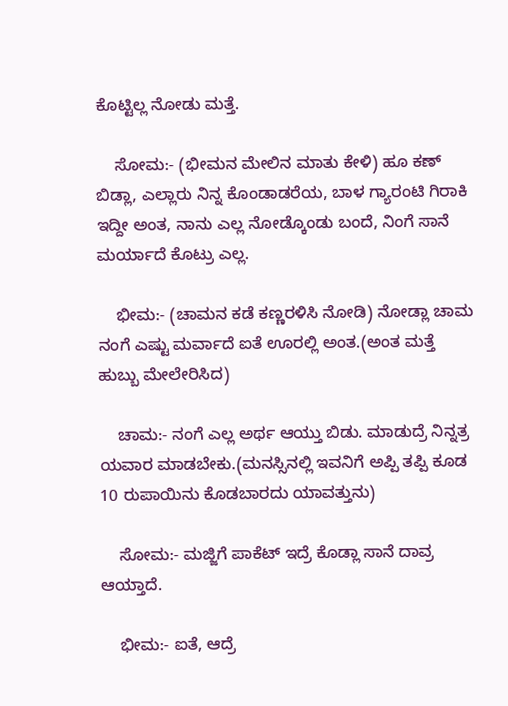ಕೊಟ್ಟಿಲ್ಲ ನೋಡು ಮತ್ತೆ.

    ಸೋಮ:- (ಭೀಮನ ಮೇಲಿನ ಮಾತು ಕೇಳಿ) ಹೂ ಕಣ್ ಬಿಡ್ಲಾ, ಎಲ್ಲಾರು ನಿನ್ನ ಕೊಂಡಾಡರೆಯ, ಬಾಳ ಗ್ಯಾರಂಟಿ ಗಿರಾಕಿ ಇದ್ದೀ ಅಂತ, ನಾನು ಎಲ್ಲ ನೋಡ್ಕೊಂಡು ಬಂದೆ, ನಿಂಗೆ ಸಾನೆ ಮರ್ಯಾದೆ ಕೊಟ್ರು ಎಲ್ಲ.

    ಭೀಮ:- (ಚಾಮನ ಕಡೆ ಕಣ್ಣರಳಿಸಿ ನೋಡಿ) ನೋಡ್ಲಾ ಚಾಮ ನಂಗೆ ಎಷ್ಟು ಮರ್ವಾದೆ ಐತೆ ಊರಲ್ಲಿ ಅಂತ.(ಅಂತ ಮತ್ತೆ ಹುಬ್ಬು ಮೇಲೇರಿಸಿದ)

    ಚಾಮ:- ನಂಗೆ ಎಲ್ಲ ಅರ್ಥ ಆಯ್ತು ಬಿಡು. ಮಾಡುದ್ರೆ ನಿನ್ನತ್ರ ಯವಾರ ಮಾಡಬೇಕು.(ಮನಸ್ಸಿನಲ್ಲಿ ಇವನಿಗೆ ಅಪ್ಪಿ ತಪ್ಪಿ ಕೂಡ 10 ರುಪಾಯಿನು ಕೊಡಬಾರದು ಯಾವತ್ತುನು)

    ಸೋಮ:- ಮಜ್ಜಿಗೆ ಪಾಕೆಟ್ ಇದ್ರೆ ಕೊಡ್ಲಾ ಸಾನೆ ದಾವ್ರ ಆಯ್ತಾದೆ.

    ಭೀಮ:- ಐತೆ, ಆದ್ರೆ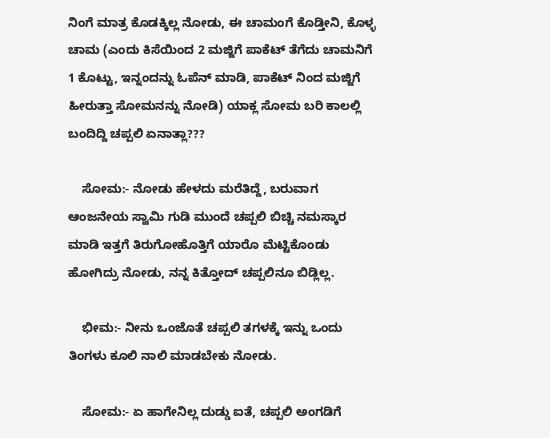ನಿಂಗೆ ಮಾತ್ರ ಕೊಡಕ್ಕಿಲ್ಲ ನೋಡು, ಈ ಚಾಮಂಗೆ ಕೊಡ್ತೀನಿ, ಕೊಳ್ಳ ಚಾಮ (ಎಂದು ಕಿಸೆಯಿಂದ 2 ಮಜ್ಜಿಗೆ ಪಾಕೆಟ್ ತೆಗೆದು ಚಾಮನಿಗೆ 1 ಕೊಟ್ಟು, ಇನ್ನಂದನ್ನು ಓಪೆನ್ ಮಾಡಿ, ಪಾಕೆಟ್ ನಿಂದ ಮಜ್ಜಿಗೆ ಹೀರುತ್ತಾ ಸೋಮನನ್ನು ನೋಡಿ) ಯಾಕ್ಲ ಸೋಮ ಬರಿ ಕಾಲಲ್ಲಿ ಬಂದಿದ್ದಿ ಚಪ್ಪಲಿ ಏನಾತ್ಲಾ???

    ಸೋಮ:- ನೋಡು ಹೇಳದು ಮರೆತಿದ್ದೆ, ಬರುವಾಗ ಆಂಜನೇಯ ಸ್ವಾಮಿ ಗುಡಿ ಮುಂದೆ ಚಪ್ಪಲಿ ಬಿಚ್ಚಿ ನಮಸ್ಕಾರ ಮಾಡಿ ಇತ್ತಗೆ ತಿರುಗೋಹೊತ್ತಿಗೆ ಯಾರೊ ಮೆಟ್ಟಿಕೊಂಡು ಹೋಗಿದ್ರು ನೋಡು, ನನ್ನ ಕಿತ್ತೋದ್ ಚಪ್ಪಲಿನೂ ಬಿಡ್ಲಿಲ್ಲ.

    ಭೀಮ:- ನೀನು ಒಂಜೊತೆ ಚಪ್ಪಲಿ ತಗಳಕ್ಕೆ ಇನ್ನು ಒಂದು ತಿಂಗಳು ಕೂಲಿ ನಾಲಿ ಮಾಡಬೇಕು ನೋಡು.

    ಸೋಮ:- ಏ ಹಾಗೇನಿಲ್ಲ ದುಡ್ಡು ಐತೆ, ಚಪ್ಪಲಿ ಅಂಗಡಿಗೆ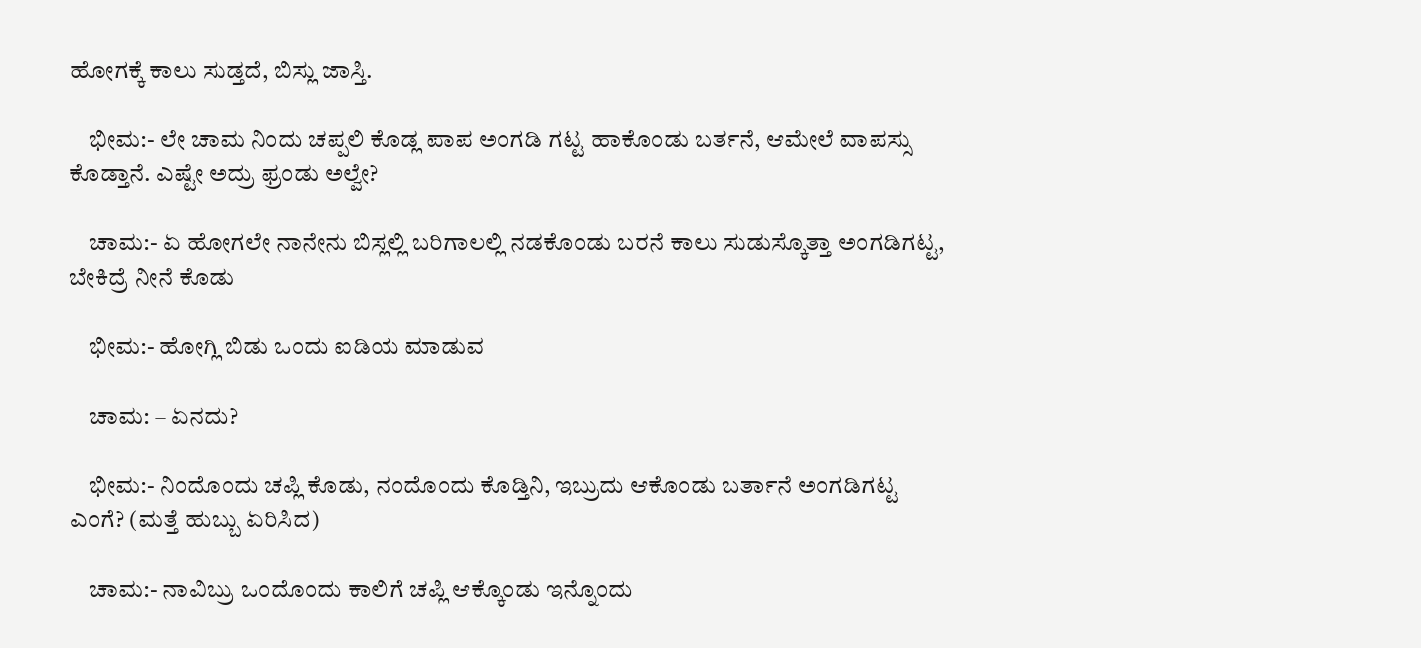ಹೋಗಕ್ಕೆ ಕಾಲು ಸುಡ್ತದೆ, ಬಿಸ್ಲು ಜಾಸ್ತಿ.

    ಭೀಮ:- ಲೇ ಚಾಮ ನಿಂದು ಚಪ್ಪಲಿ ಕೊಡ್ಲ ಪಾಪ ಅಂಗಡಿ ಗಟ್ಟ ಹಾಕೊಂಡು ಬರ್ತನೆ, ಆಮೇಲೆ ವಾಪಸ್ಸು ಕೊಡ್ತಾನೆ. ಎಷ್ಟೇ ಅದ್ರು ಫ್ರಂಡು ಅಲ್ವೇ?

    ಚಾಮ:- ಏ ಹೋಗಲೇ ನಾನೇನು ಬಿಸ್ಲಲ್ಲಿ ಬರಿಗಾಲಲ್ಲಿ ನಡಕೊಂಡು ಬರನೆ ಕಾಲು ಸುಡುಸ್ಕೊತ್ತಾ ಅಂಗಡಿಗಟ್ಟ, ಬೇಕಿದ್ರೆ ನೀನೆ ಕೊಡು

    ಭೀಮ:- ಹೋಗ್ಲಿ ಬಿಡು ಒಂದು ಐಡಿಯ ಮಾಡುವ

    ಚಾಮ: – ಏನದು?

    ಭೀಮ:- ನಿಂದೊಂದು ಚಪ್ಲಿ ಕೊಡು, ನಂದೊಂದು ಕೊಡ್ತಿನಿ, ಇಬ್ರುದು ಆಕೊಂಡು ಬರ್ತಾನೆ ಅಂಗಡಿಗಟ್ಟ ಎಂಗೆ? (ಮತ್ತೆ ಹುಬ್ಬು ಏರಿಸಿದ)

    ಚಾಮ:- ನಾವಿಬ್ರು ಒಂದೊಂದು ಕಾಲಿಗೆ ಚಪ್ಲಿ ಆಕ್ಕೊಂಡು ಇನ್ನೊಂದು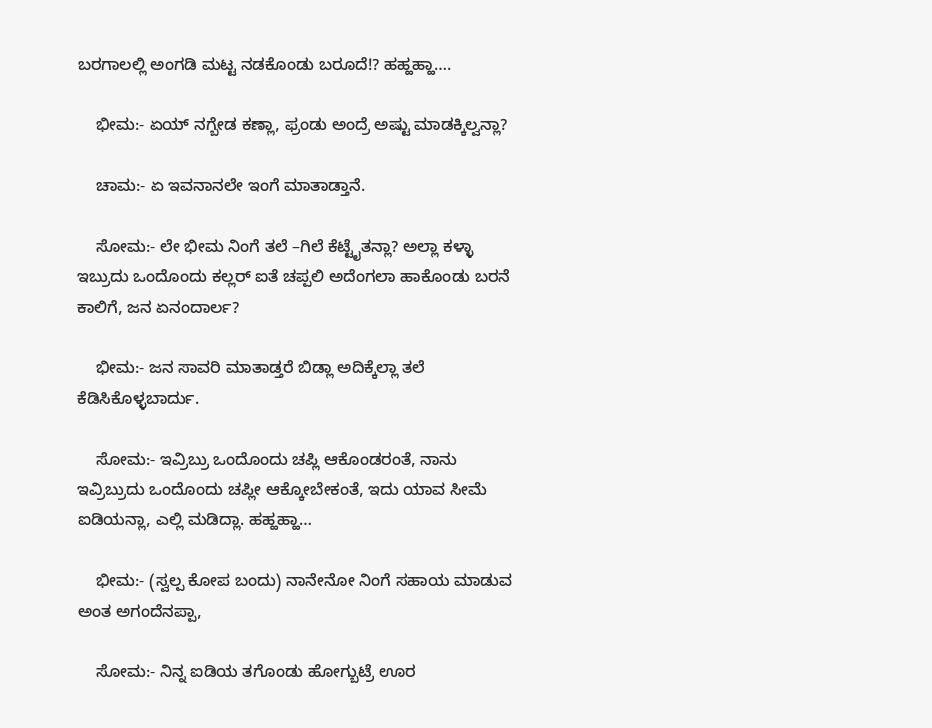ಬರಗಾಲಲ್ಲಿ ಅಂಗಡಿ ಮಟ್ಟ ನಡಕೊಂಡು ಬರೂದೆ!? ಹಹ್ಹಹ್ಹಾ….

    ಭೀಮ:- ಏಯ್ ನಗ್ಬೇಡ ಕಣ್ಲಾ, ಫ್ರಂಡು ಅಂದ್ರೆ ಅಷ್ಟು ಮಾಡಕ್ಕಿಲ್ವನ್ಲಾ?

    ಚಾಮ:- ಏ ಇವನಾನಲೇ ಇಂಗೆ ಮಾತಾಡ್ತಾನೆ.

    ಸೋಮ:- ಲೇ ಭೀಮ ನಿಂಗೆ ತಲೆ –ಗಿಲೆ ಕೆಟ್ಟೈತನ್ಲಾ? ಅಲ್ಲಾ ಕಳ್ಳಾ ಇಬ್ರುದು ಒಂದೊಂದು ಕಲ್ಲರ್ ಐತೆ ಚಪ್ಪಲಿ ಅದೆಂಗಲಾ ಹಾಕೊಂಡು ಬರನೆ ಕಾಲಿಗೆ, ಜನ ಏನಂದಾರ್ಲ?

    ಭೀಮ:- ಜನ ಸಾವರಿ ಮಾತಾಡ್ತರೆ ಬಿಡ್ಲಾ ಅದಿಕ್ಕೆಲ್ಲಾ ತಲೆ ಕೆಡಿಸಿಕೊಳ್ಳಬಾರ್ದು.

    ಸೋಮ:- ಇವ್ರಿಬ್ರು ಒಂದೊಂದು ಚಪ್ಲಿ ಆಕೊಂಡರಂತೆ, ನಾನು ಇವ್ರಿಬ್ರುದು ಒಂದೊಂದು ಚಪ್ಲೀ ಆಕ್ಕೋಬೇಕಂತೆ, ಇದು ಯಾವ ಸೀಮೆ ಐಡಿಯನ್ಲಾ, ಎಲ್ಲಿ ಮಡಿದ್ಲಾ. ಹಹ್ಹಹ್ಹಾ…

    ಭೀಮ:- (ಸ್ವಲ್ಪ ಕೋಪ ಬಂದು) ನಾನೇನೋ ನಿಂಗೆ ಸಹಾಯ ಮಾಡುವ ಅಂತ ಅಗಂದೆನಪ್ಪಾ,

    ಸೋಮ:- ನಿನ್ನ ಐಡಿಯ ತಗೊಂಡು ಹೋಗ್ಬುಟ್ರೆ ಊರ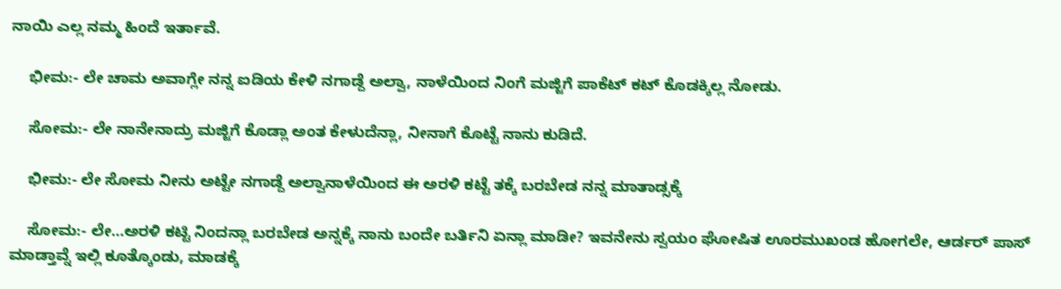ನಾಯಿ ಎಲ್ಲ ನಮ್ಮ ಹಿಂದೆ ಇರ್ತಾವೆ.

    ಭೀಮ:- ಲೇ ಚಾಮ ಅವಾಗ್ಲೇ ನನ್ನ ಐಡಿಯ ಕೇಳಿ ನಗಾಡ್ದೆ ಅಲ್ವಾ, ನಾಳೆಯಿಂದ ನಿಂಗೆ ಮಜ್ಜಿಗೆ ಪಾಕೆಟ್ ಕಟ್ ಕೊಡಕ್ಕಿಲ್ಲ ನೋಡು.

    ಸೋಮ:- ಲೇ ನಾನೇನಾದ್ರು ಮಜ್ಜಿಗೆ ಕೊಡ್ಲಾ ಅಂತ ಕೇಳುದೆನ್ಲಾ, ನೀನಾಗೆ ಕೊಟ್ಟೆ ನಾನು ಕುಡಿದೆ.

    ಭೀಮ:- ಲೇ ಸೋಮ ನೀನು ಅಟ್ಟೇ ನಗಾಡ್ದೆ ಅಲ್ವಾನಾಳೆಯಿಂದ ಈ ಅರಳಿ ಕಟ್ಟೆ ತಕ್ಕೆ ಬರಬೇಡ ನನ್ನ ಮಾತಾಡ್ಸಕ್ಕೆ

    ಸೋಮ:- ಲೇ…ಅರಳಿ ಕಟ್ಟಿ ನಿಂದನ್ಲಾ ಬರಬೇಡ ಅನ್ನಕ್ಕೆ ನಾನು ಬಂದೇ ಬರ್ತಿನಿ ಏನ್ಲಾ ಮಾಡೀ? ಇವನೇನು ಸ್ವಯಂ ಘೋಷಿತ ಊರಮುಖಂಡ ಹೋಗಲೇ, ಆರ್ಡರ್ ಪಾಸ್ ಮಾಡ್ತಾವ್ನೆ ಇಲ್ಲಿ ಕೂತ್ಕೊಂಡು, ಮಾಡಕ್ಕೆ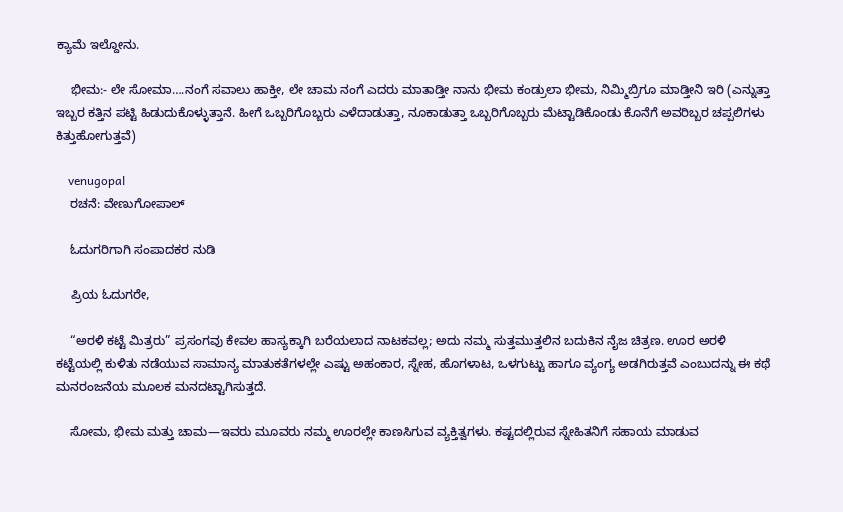ಕ್ಯಾಮೆ ಇಲ್ದೋನು.

    ಭೀಮ:- ಲೇ ಸೋಮಾ….ನಂಗೆ ಸವಾಲು ಹಾಕ್ತೀ, ಲೇ ಚಾಮ ನಂಗೆ ಎದರು ಮಾತಾಡ್ತೀ ನಾನು ಭೀಮ ಕಂಡ್ರುಲಾ ಭೀಮ, ನಿಮ್ಮಿಬ್ರಿಗೂ ಮಾಡ್ತೀನಿ ಇರಿ (ಎನ್ನುತ್ತಾ ಇಬ್ಬರ ಕತ್ತಿನ ಪಟ್ಟಿ ಹಿಡುದುಕೊಳ್ಳುತ್ತಾನೆ. ಹೀಗೆ ಒಬ್ಬರಿಗೊಬ್ಬರು ಎಳೆದಾಡುತ್ತಾ, ನೂಕಾಡುತ್ತಾ ಒಬ್ಬರಿಗೊಬ್ಬರು ಮೆಟ್ಟಾಡಿಕೊಂಡು ಕೊನೆಗೆ ಅವರಿಬ್ಬರ ಚಪ್ಪಲಿಗಳು ಕಿತ್ತುಹೋಗುತ್ತವೆ)

    venugopal
    ರಚನೆ: ವೇಣುಗೋಪಾಲ್

    ಓದುಗರಿಗಾಗಿ ಸಂಪಾದಕರ ನುಡಿ

    ಪ್ರಿಯ ಓದುಗರೇ,

    “ಅರಳಿ ಕಟ್ಟೆ ಮಿತ್ರರು” ಪ್ರಸಂಗವು ಕೇವಲ ಹಾಸ್ಯಕ್ಕಾಗಿ ಬರೆಯಲಾದ ನಾಟಕವಲ್ಲ; ಅದು ನಮ್ಮ ಸುತ್ತಮುತ್ತಲಿನ ಬದುಕಿನ ನೈಜ ಚಿತ್ರಣ. ಊರ ಅರಳಿ ಕಟ್ಟೆಯಲ್ಲಿ ಕುಳಿತು ನಡೆಯುವ ಸಾಮಾನ್ಯ ಮಾತುಕತೆಗಳಲ್ಲೇ ಎಷ್ಟು ಅಹಂಕಾರ, ಸ್ನೇಹ, ಹೊಗಳಾಟ, ಒಳಗುಟ್ಟು ಹಾಗೂ ವ್ಯಂಗ್ಯ ಅಡಗಿರುತ್ತವೆ ಎಂಬುದನ್ನು ಈ ಕಥೆ ಮನರಂಜನೆಯ ಮೂಲಕ ಮನದಟ್ಟಾಗಿಸುತ್ತದೆ.

    ಸೋಮ, ಭೀಮ ಮತ್ತು ಚಾಮ—ಇವರು ಮೂವರು ನಮ್ಮ ಊರಲ್ಲೇ ಕಾಣಸಿಗುವ ವ್ಯಕ್ತಿತ್ವಗಳು. ಕಷ್ಟದಲ್ಲಿರುವ ಸ್ನೇಹಿತನಿಗೆ ಸಹಾಯ ಮಾಡುವ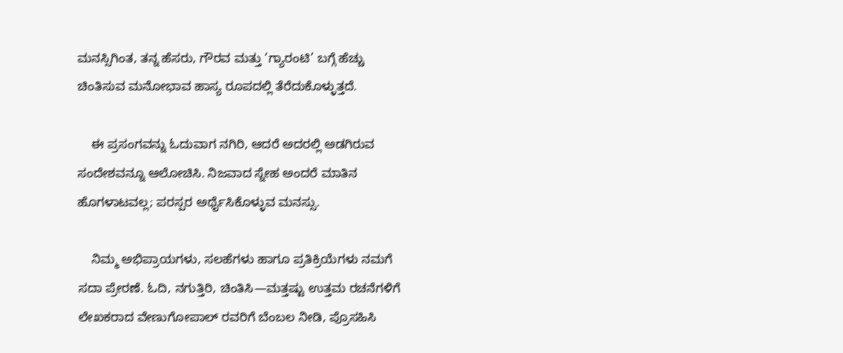ಮನಸ್ಸಿಗಿಂತ, ತನ್ನ ಹೆಸರು, ಗೌರವ ಮತ್ತು ‘ಗ್ಯಾರಂಟಿ’ ಬಗ್ಗೆ ಹೆಚ್ಚು ಚಿಂತಿಸುವ ಮನೋಭಾವ ಹಾಸ್ಯ ರೂಪದಲ್ಲಿ ತೆರೆದುಕೊಳ್ಳುತ್ತದೆ.

    ಈ ಪ್ರಸಂಗವನ್ನು ಓದುವಾಗ ನಗಿರಿ, ಆದರೆ ಅದರಲ್ಲಿ ಅಡಗಿರುವ ಸಂದೇಶವನ್ನೂ ಆಲೋಚಿಸಿ. ನಿಜವಾದ ಸ್ನೇಹ ಅಂದರೆ ಮಾತಿನ ಹೊಗಳಾಟವಲ್ಲ; ಪರಸ್ಪರ ಅರ್ಥೈಸಿಕೊಳ್ಳುವ ಮನಸ್ಸು.

    ನಿಮ್ಮ ಅಭಿಪ್ರಾಯಗಳು, ಸಲಹೆಗಳು ಹಾಗೂ ಪ್ರತಿಕ್ರಿಯೆಗಳು ನಮಗೆ ಸದಾ ಪ್ರೇರಣೆ. ಓದಿ, ನಗುತ್ತಿರಿ, ಚಿಂತಿಸಿ—ಮತ್ತಷ್ಟು ಉತ್ತಮ ರಚನೆಗಳಿಗೆ  ಲೇಖಕರಾದ ವೇಣುಗೋಪಾಲ್ ರವರಿಗೆ ಬೆಂಬಲ ನೀಡಿ, ಪ್ರೊಸಹಿಸಿ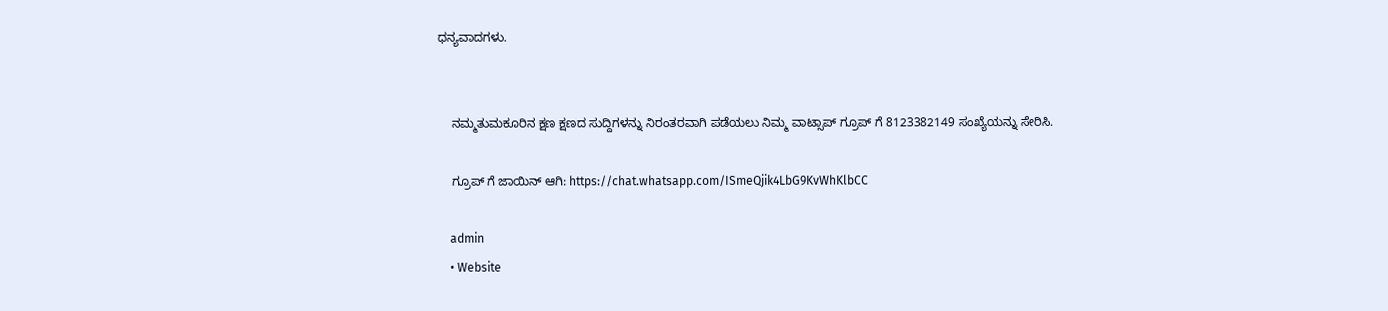ಧನ್ಯವಾದಗಳು.


    ನಮ್ಮತುಮಕೂರಿನ ಕ್ಷಣ ಕ್ಷಣದ ಸುದ್ದಿಗಳನ್ನು ನಿರಂತರವಾಗಿ ಪಡೆಯಲು ನಿಮ್ಮ ವಾಟ್ಸಾಪ್ ಗ್ರೂಪ್ ಗೆ 8123382149 ಸಂಖ್ಯೆಯನ್ನು ಸೇರಿಸಿ.

    ಗ್ರೂಪ್ ಗೆ ಜಾಯಿನ್ ಆಗಿ: https://chat.whatsapp.com/ISmeQjik4LbG9KvWhKlbCC

    admin
    • Website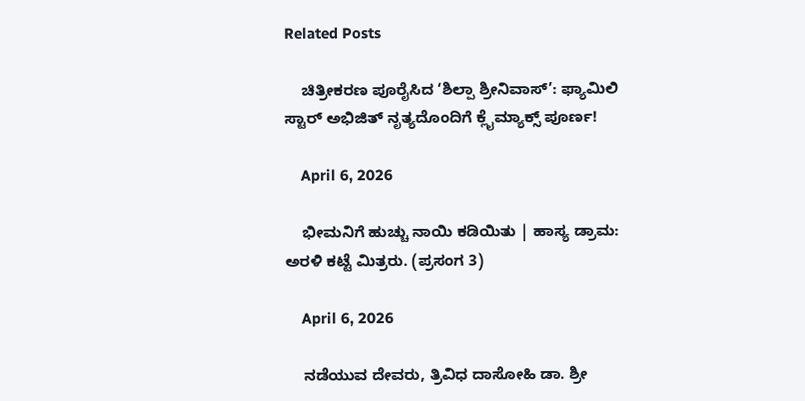Related Posts

    ಚಿತ್ರೀಕರಣ ಪೂರೈಸಿದ ‘ಶಿಲ್ಪಾ ಶ್ರೀನಿವಾಸ್’: ಫ್ಯಾಮಿಲಿ ಸ್ಟಾರ್ ಅಭಿಜಿತ್ ನೃತ್ಯದೊಂದಿಗೆ ಕ್ಲೈಮ್ಯಾಕ್ಸ್ ಪೂರ್ಣ!

    April 6, 2026

    ಭೀಮನಿಗೆ ಹುಚ್ಚು ನಾಯಿ ಕಡಿಯಿತು | ಹಾಸ್ಯ ಡ್ರಾಮ: ಅರಳಿ ಕಟ್ಟೆ ಮಿತ್ರರು. (ಪ್ರಸಂಗ 3)

    April 6, 2026

    ನಡೆಯುವ ದೇವರು, ತ್ರಿವಿಧ ದಾಸೋಹಿ ಡಾ. ಶ್ರೀ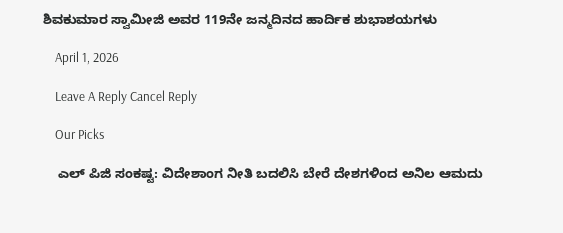ಶಿವಕುಮಾರ ಸ್ವಾಮೀಜಿ ಅವರ 119ನೇ ಜನ್ಮದಿನದ ಹಾರ್ದಿಕ ಶುಭಾಶಯಗಳು

    April 1, 2026

    Leave A Reply Cancel Reply

    Our Picks

    ಎಲ್‌ ಪಿಜಿ ಸಂಕಷ್ಟ: ವಿದೇಶಾಂಗ ನೀತಿ ಬದಲಿಸಿ ಬೇರೆ ದೇಶಗಳಿಂದ ಅನಿಲ ಆಮದು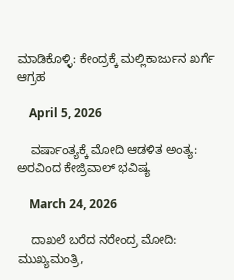ಮಾಡಿಕೊಳ್ಳಿ: ಕೇಂದ್ರಕ್ಕೆ ಮಲ್ಲಿಕಾರ್ಜುನ ಖರ್ಗೆ ಆಗ್ರಹ

    April 5, 2026

    ವರ್ಷಾಂತ್ಯಕ್ಕೆ ಮೋದಿ ಆಡಳಿತ ಅಂತ್ಯ: ಅರವಿಂದ ಕೇಜ್ರಿವಾಲ್ ಭವಿಷ್ಯ

    March 24, 2026

    ದಾಖಲೆ ಬರೆದ ನರೇಂದ್ರ ಮೋದಿ: ಮುಖ್ಯಮಂತ್ರಿ,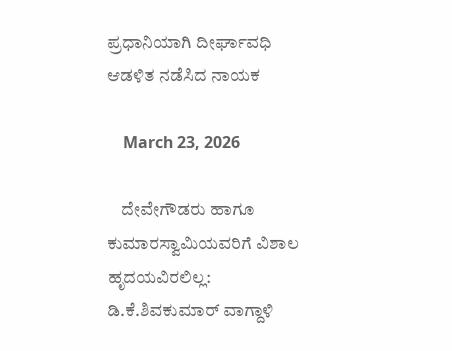ಪ್ರಧಾನಿಯಾಗಿ ದೀರ್ಘಾವಧಿ ಆಡಳಿತ ನಡೆಸಿದ ನಾಯಕ

    March 23, 2026

    ದೇವೇಗೌಡರು ಹಾಗೂ ಕುಮಾರಸ್ವಾಮಿಯವರಿಗೆ ವಿಶಾಲ ಹೃದಯವಿರಲಿಲ್ಲ: ಡಿ.ಕೆ.ಶಿವಕುಮಾರ್ ವಾಗ್ದಾಳಿ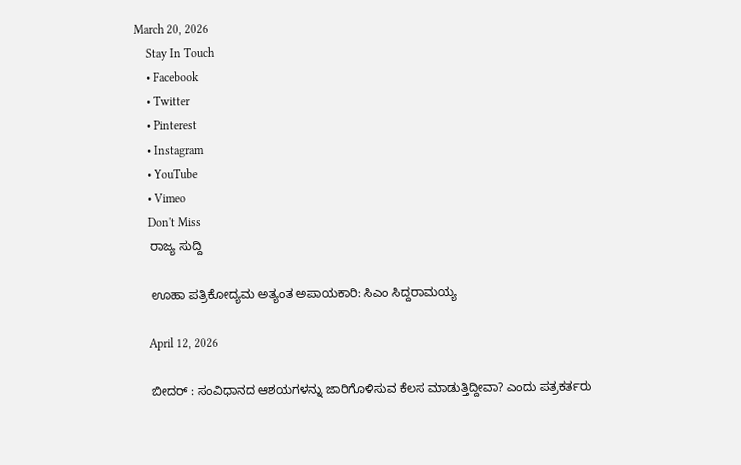March 20, 2026
    Stay In Touch
    • Facebook
    • Twitter
    • Pinterest
    • Instagram
    • YouTube
    • Vimeo
    Don't Miss
    ರಾಜ್ಯ ಸುದ್ದಿ

    ಊಹಾ ಪತ್ರಿಕೋದ್ಯಮ ಅತ್ಯಂತ ಅಪಾಯಕಾರಿ: ಸಿಎಂ ಸಿದ್ದರಾಮಯ್ಯ

    April 12, 2026

    ಬೀದರ್ : ಸಂವಿಧಾನದ ಆಶಯಗಳನ್ನು ಜಾರಿಗೊಳಿಸುವ ಕೆಲಸ ಮಾಡುತ್ತಿದ್ದೀವಾ? ಎಂದು ಪತ್ರಕರ್ತರು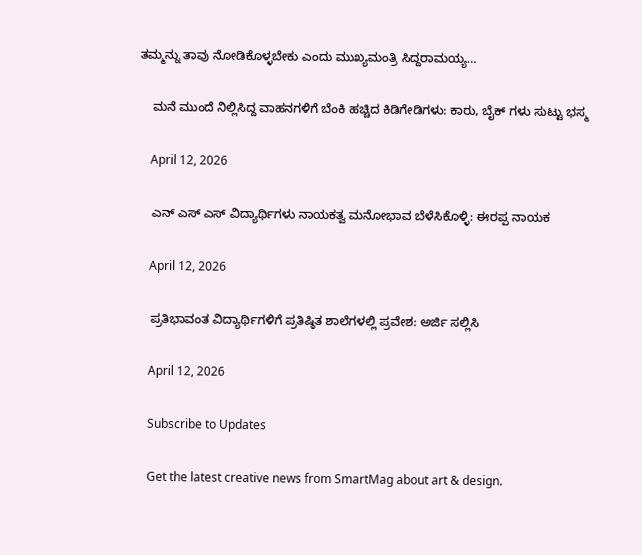ತಮ್ಮನ್ನು ತಾವು ನೋಡಿಕೊಳ್ಳಬೇಕು ಎಂದು ಮುಖ್ಯಮಂತ್ರಿ ಸಿದ್ದರಾಮಯ್ಯ…

    ಮನೆ ಮುಂದೆ ನಿಲ್ಲಿಸಿದ್ದ ವಾಹನಗಳಿಗೆ ಬೆಂಕಿ ಹಚ್ಚಿದ ಕಿಡಿಗೇಡಿಗಳು: ಕಾರು, ಬೈಕ್ ಗಳು ಸುಟ್ಟು ಭಸ್ಮ

    April 12, 2026

    ಎನ್‌ ಎಸ್‌ ಎಸ್ ವಿದ್ಯಾರ್ಥಿಗಳು ನಾಯಕತ್ವ ಮನೋಭಾವ ಬೆಳೆಸಿಕೊಳ್ಳಿ: ಈರಪ್ಪ ನಾಯಕ

    April 12, 2026

    ಪ್ರತಿಭಾವಂತ ವಿದ್ಯಾರ್ಥಿಗಳಿಗೆ ಪ್ರತಿಷ್ಠಿತ ಶಾಲೆಗಳಲ್ಲಿ ಪ್ರವೇಶ: ಅರ್ಜಿ ಸಲ್ಲಿಸಿ

    April 12, 2026

    Subscribe to Updates

    Get the latest creative news from SmartMag about art & design.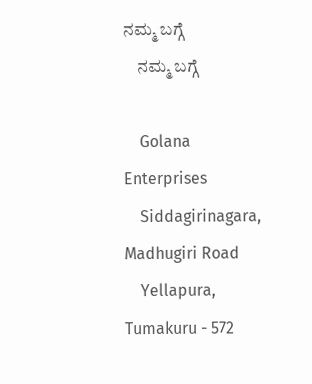ನಮ್ಮ ಬಗ್ಗೆ
    ನಮ್ಮ ಬಗ್ಗೆ

    Golana Enterprises
    Siddagirinagara, Madhugiri Road
    Yellapura, Tumakuru - 572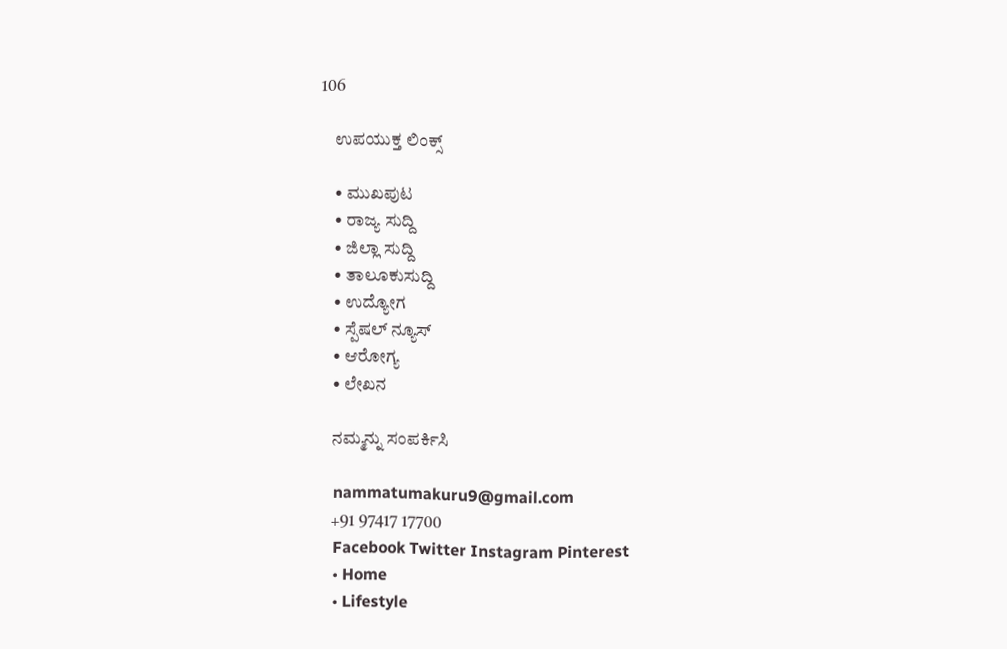106

    ಉಪಯುಕ್ತ ಲಿಂಕ್ಸ್

    • ಮುಖಪುಟ
    • ರಾಜ್ಯ ಸುದ್ದಿ
    • ಜಿಲ್ಲಾ ಸುದ್ದಿ
    • ತಾಲೂಕುಸುದ್ದಿ
    • ಉದ್ಯೋಗ
    • ಸ್ಪೆಷಲ್ ನ್ಯೂಸ್
    • ಆರೋಗ್ಯ
    • ಲೇಖನ

    ನಮ್ಮನ್ನು ಸಂಪರ್ಕಿಸಿ

    nammatumakuru9@gmail.com
    +91 97417 17700
    Facebook Twitter Instagram Pinterest
    • Home
    • Lifestyle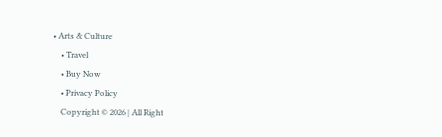• Arts & Culture
    • Travel
    • Buy Now
    • Privacy Policy
    Copyright © 2026 | All Right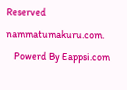Reserved nammatumakuru.com.
    Powerd By Eappsi.com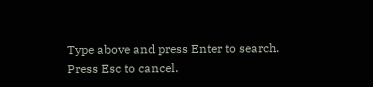Type above and press Enter to search. Press Esc to cancel.